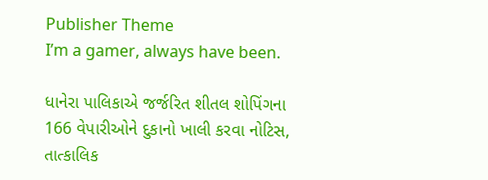Publisher Theme
I’m a gamer, always have been.

ધાનેરા પાલિકાએ જર્જરિત શીતલ શોપિંગના 166 વેપારીઓને દુકાનો ખાલી કરવા નોટિસ, તાત્કાલિક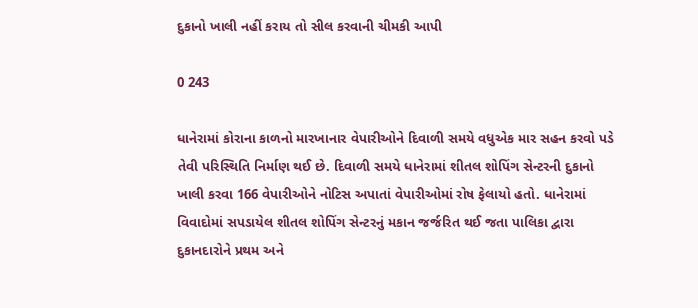દુકાનો ખાલી નહીં કરાય તો સીલ કરવાની ચીમકી આપી

0 243

ધાનેરામાં કોરાના કાળનો મારખાનાર વેપારીઓને દિવાળી સમયે વધુએક માર સહન કરવો પડે તેવી પરિસ્થિતિ નિર્માણ થઈ છે. દિવાળી સમયે ધાનેરામાં શીતલ શોપિંગ સેન્ટરની દુકાનો ખાલી કરવા 166 વેપારીઓને નોટિસ અપાતાં વેપારીઓમાં રોષ ફેલાયો હતો. ધાનેરામાં વિવાદોમાં સપડાયેલ શીતલ શોપિંગ સેન્ટરનું મકાન જર્જરિત થઈ જતા પાલિકા દ્વારા દુકાનદારોને પ્રથમ અને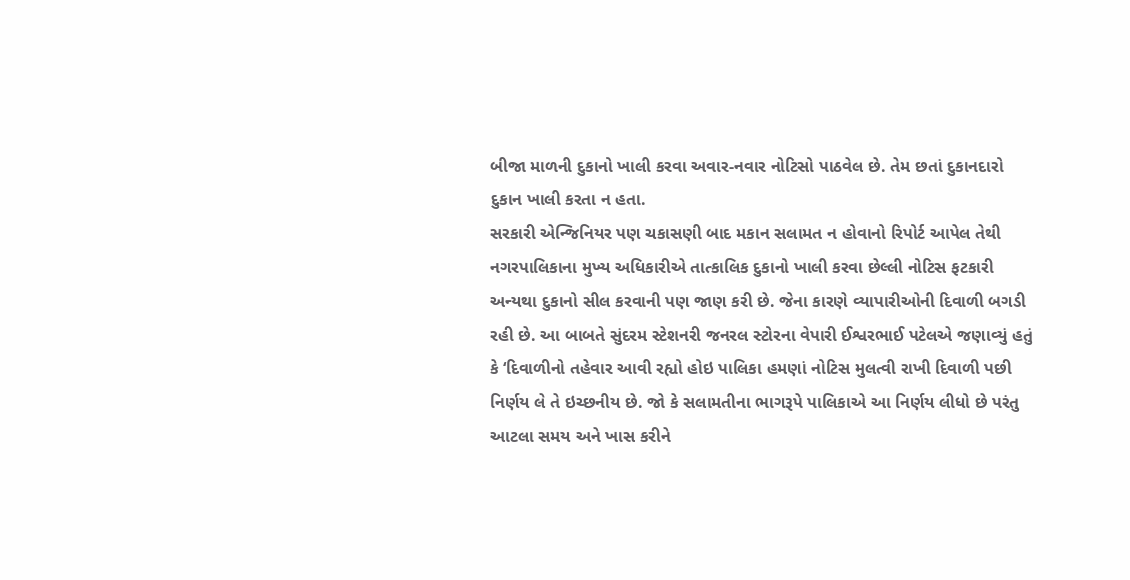બીજા માળની દુકાનો ખાલી કરવા અવાર-નવાર નોટિસો પાઠવેલ છે. તેમ છતાં દુકાનદારો દુકાન ખાલી કરતા ન હતા.
સરકારી એન્જિનિયર પણ ચકાસણી બાદ મકાન સલામત ન હોવાનો રિપોર્ટ આપેલ તેથી નગરપાલિકાના મુખ્ય અધિકારીએ તાત્કાલિક દુકાનો ખાલી કરવા છેલ્લી નોટિસ ફટકારી અન્યથા દુકાનો સીલ કરવાની પણ જાણ કરી છે. જેના કારણે વ્યાપારીઓની દિવાળી બગડી રહી છે. આ બાબતે સુંદરમ સ્ટેશનરી જનરલ સ્ટોરના વેપારી ઈશ્વરભાઈ પટેલએ જણાવ્યું હતું કે ‘દિવાળીનો તહેવાર આવી રહ્યો હોઇ પાલિકા હમણાં નોટિસ મુલત્વી રાખી દિવાળી પછી નિર્ણય લે તે ઇચ્છનીય છે. જો કે સલામતીના ભાગરૂપે પાલિકાએ આ નિર્ણય લીધો છે પરંતુ આટલા સમય અને ખાસ કરીને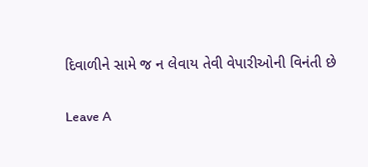દિવાળીને સામે જ ન લેવાય તેવી વેપારીઓની વિનંતી છે

Leave A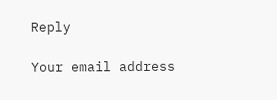Reply

Your email address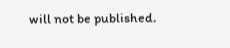will not be published.